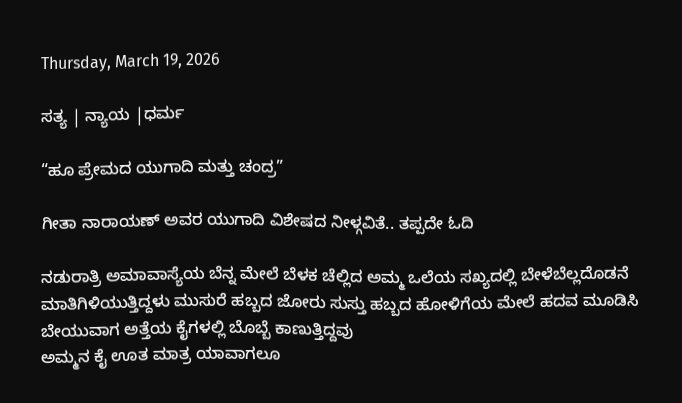Thursday, March 19, 2026

ಸತ್ಯ | ನ್ಯಾಯ |ಧರ್ಮ

“ಹೂ ಪ್ರೇಮದ ಯುಗಾದಿ ಮತ್ತು ಚಂದ್ರ”

ಗೀತಾ ನಾರಾಯಣ್ ಅವರ ಯುಗಾದಿ ವಿಶೇಷದ ನೀಳ್ಗವಿತೆ.. ತಪ್ಪದೇ ಓದಿ

ನಡುರಾತ್ರಿ ಅಮಾವಾಸ್ಯೆಯ ಬೆನ್ನ ಮೇಲೆ ಬೆಳಕ ಚೆಲ್ಲಿದ ಅಮ್ಮ ಒಲೆಯ ಸಖ್ಯದಲ್ಲಿ ಬೇಳೆಬೆಲ್ಲದೊಡನೆ ಮಾತಿಗಿಳಿಯುತ್ತಿದ್ದಳು ಮುಸುರೆ ಹಬ್ಬದ ಜೋರು ಸುಸ್ತು ಹಬ್ಬದ ಹೋಳಿಗೆಯ ಮೇಲೆ ಹದವ ಮೂಡಿಸಿ ಬೇಯುವಾಗ ಅತ್ತೆಯ ಕೈಗಳಲ್ಲಿ ಬೊಬ್ಬೆ ಕಾಣುತ್ತಿದ್ದವು
ಅಮ್ಮನ ಕೈ ಊತ ಮಾತ್ರ ಯಾವಾಗಲೂ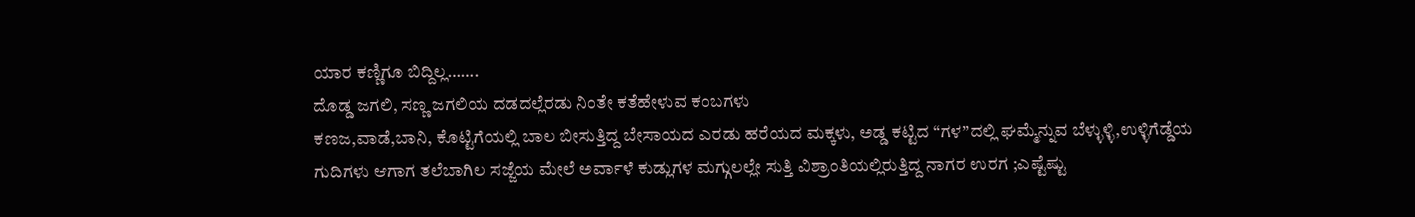ಯಾರ ಕಣ್ಣಿಗೂ ಬಿದ್ದಿಲ್ಲ…….
ದೊಡ್ಡ ಜಗಲಿ, ಸಣ್ಣ ಜಗಲಿಯ ದಡದಲ್ಲೆರಡು ನಿಂತೇ ಕತೆಹೇಳುವ ಕಂಬಗಳು
ಕಣಜ,ವಾಡೆ,ಬಾನಿ, ಕೊಟ್ಟಿಗೆಯಲ್ಲಿ ಬಾಲ ಬೀಸುತ್ತಿದ್ದ ಬೇಸಾಯದ ಎರಡು ಹರೆಯದ ಮಕ್ಕಳು, ಅಡ್ಡ ಕಟ್ಟಿದ “ಗಳ”ದಲ್ಲಿ ಘಮ್ಮೆನ್ನುವ ಬೆಳ್ಳುಳ್ಳಿ,ಉಳ್ಳಿಗೆಡ್ಡೆಯ ಗುದಿಗಳು ಆಗಾಗ ತಲೆಬಾಗಿಲ ಸಜ್ಜೆಯ ಮೇಲೆ ಅರ್ವಾಳೆ ಕುಡ್ಲುಗಳ ಮಗ್ಗುಲಲ್ಲೇ ಸುತ್ತಿ ವಿಶ್ರಾಂತಿಯಲ್ಲಿರುತ್ತಿದ್ದ ನಾಗರ ಉರಗ ;ಎಷ್ಟೆಷ್ಟು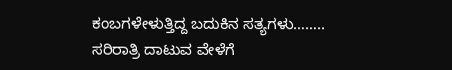ಕಂಬಗಳೇಳುತ್ತಿದ್ದ ಬದುಕಿನ ಸತ್ಯಗಳು……..
ಸರಿರಾತ್ರಿ ದಾಟುವ ವೇಳೆಗೆ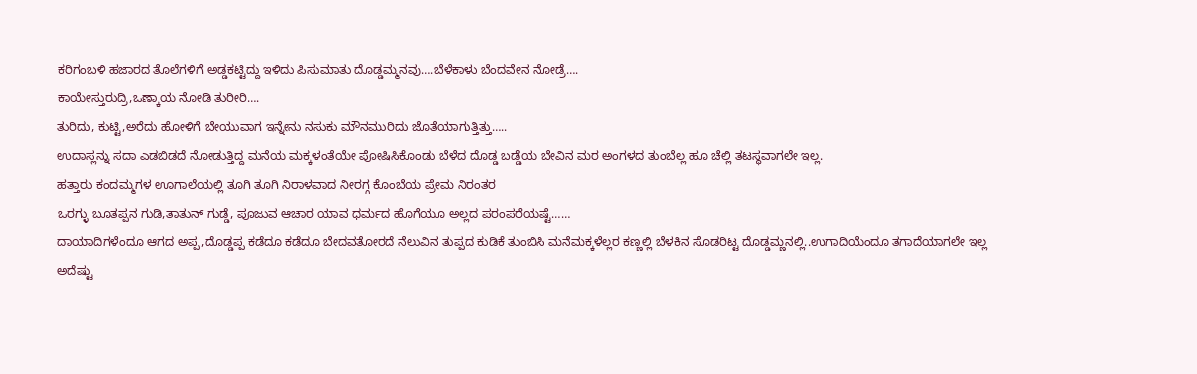ಕರಿಗಂಬಳಿ ಹಜಾರದ ತೊಲೆಗಳಿಗೆ ಅಡ್ಡಕಟ್ಟಿದ್ದು ಇಳಿದು ಪಿಸುಮಾತು ದೊಡ್ಡಮ್ಮನವು….ಬೆಳೆಕಾಳು ಬೆಂದವೇನ ನೋಡ್ರೆ….
ಕಾಯೇಸ್ತುರುದ್ರಿ,ಒಣ್ಕಾಯ ನೋಡಿ ತುರೀರಿ….
ತುರಿದು, ಕುಟ್ಟಿ,ಅರೆದು ಹೋಳಿಗೆ ಬೇಯುವಾಗ ಇನ್ನೇನು ನಸುಕು ಮೌನಮುರಿದು ಜೊತೆಯಾಗುತ್ತಿತ್ತು…..
ಉದಾಸ್ಲನ್ನು ಸದಾ ಎಡಬಿಡದೆ ನೋಡುತ್ತಿದ್ದ ಮನೆಯ ಮಕ್ಕಳಂತೆಯೇ ಪೋಷಿಸಿಕೊಂಡು ಬೆಳೆದ ದೊಡ್ಡ ಬಡ್ಡೆಯ ಬೇವಿನ ಮರ ಅಂಗಳದ ತುಂಬೆಲ್ಲ ಹೂ ಚೆಲ್ಲಿ ತಟಸ್ಥವಾಗಲೇ ಇಲ್ಲ.
ಹತ್ತಾರು ಕಂದಮ್ಮಗಳ ಊಗಾಲೆಯಲ್ಲಿ ತೂಗಿ ತೂಗಿ ನಿರಾಳವಾದ ನೀರಗ್ಗ ಕೊಂಬೆಯ ಪ್ರೇಮ ನಿರಂತರ
ಒರಗ್ಳು ಬೂತಪ್ಪನ ಗುಡಿ,ತಾತುನ್ ಗುಡ್ಡೆ, ಪೂಜುವ ಆಚಾರ ಯಾವ ಧರ್ಮದ ಹೊಗೆಯೂ ಅಲ್ಲದ ಪರಂಪರೆಯಷ್ಟೆ……
ದಾಯಾದಿಗಳೆಂದೂ ಆಗದ ಅಪ್ಪ,ದೊಡ್ಡಪ್ಪ ಕಡೆದೂ ಕಡೆದೂ ಬೇದವತೋರದೆ ನೆಲುವಿನ ತುಪ್ಪದ ಕುಡಿಕೆ ತುಂಬಿಸಿ ಮನೆಮಕ್ಕಳೆಲ್ಲರ ಕಣ್ಣಲ್ಲಿ ಬೆಳಕಿನ ಸೊಡರಿಟ್ಟ ದೊಡ್ಡಮ್ಣನಲ್ಲಿ..ಉಗಾದಿಯೆಂದೂ ತಗಾದೆಯಾಗಲೇ ಇಲ್ಲ
ಅದೆಷ್ಟು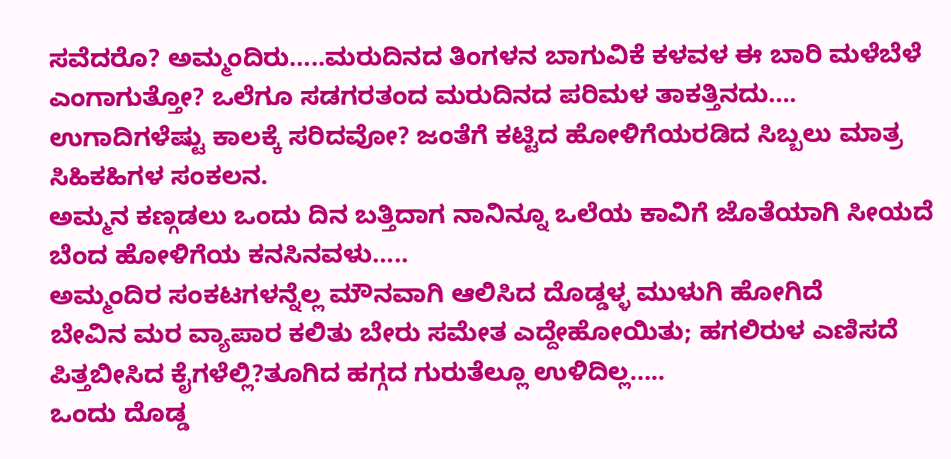ಸವೆದರೊ? ಅಮ್ಮಂದಿರು…..ಮರುದಿನದ ತಿಂಗಳನ ಬಾಗುವಿಕೆ ಕಳವಳ ಈ ಬಾರಿ ಮಳೆಬೆಳೆ ಎಂಗಾಗುತ್ತೋ? ಒಲೆಗೂ ಸಡಗರತಂದ ಮರುದಿನದ ಪರಿಮಳ ತಾಕತ್ತಿನದು….
ಉಗಾದಿಗಳೆಷ್ಟು ಕಾಲಕ್ಕೆ ಸರಿದವೋ? ಜಂತೆಗೆ ಕಟ್ಟಿದ ಹೋಳಿಗೆಯರಡಿದ ಸಿಬ್ಬಲು ಮಾತ್ರ ಸಿಹಿಕಹಿಗಳ ಸಂಕಲನ.
ಅಮ್ಮನ ಕಣ್ಗಡಲು ಒಂದು ದಿನ ಬತ್ತಿದಾಗ ನಾನಿನ್ನೂ ಒಲೆಯ ಕಾವಿಗೆ ಜೊತೆಯಾಗಿ ಸೀಯದೆ ಬೆಂದ ಹೋಳಿಗೆಯ ಕನಸಿನವಳು…..
ಅಮ್ಮಂದಿರ ಸಂಕಟಗಳನ್ನೆಲ್ಲ ಮೌನವಾಗಿ ಆಲಿಸಿದ ದೊಡ್ಡಳ್ಳ ಮುಳುಗಿ ಹೋಗಿದೆ
ಬೇವಿನ ಮರ ವ್ಯಾಪಾರ ಕಲಿತು ಬೇರು ಸಮೇತ ಎದ್ದೇಹೋಯಿತು; ಹಗಲಿರುಳ ಎಣಿಸದೆ ಪಿತ್ತಬೀಸಿದ ಕೈಗಳೆಲ್ಲಿ?ತೂಗಿದ ಹಗ್ಗದ ಗುರುತೆಲ್ಲೂ ಉಳಿದಿಲ್ಲ…..
ಒಂದು ದೊಡ್ಡ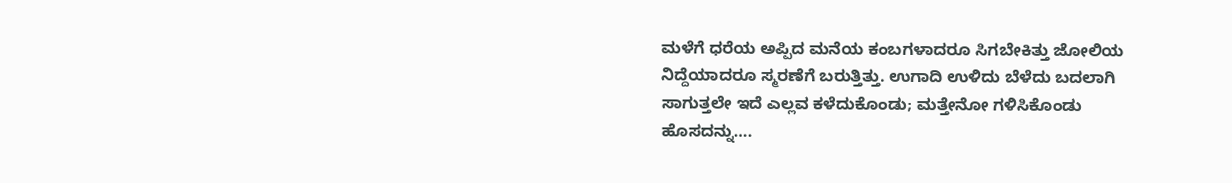ಮಳೆಗೆ ಧರೆಯ ಅಪ್ಪಿದ ಮನೆಯ ಕಂಬಗಳಾದರೂ ಸಿಗಬೇಕಿತ್ತು ಜೋಲಿಯ ನಿದ್ದೆಯಾದರೂ ಸ್ಮರಣೆಗೆ ಬರುತ್ತಿತ್ತು. ಉಗಾದಿ ಉಳಿದು ಬೆಳೆದು ಬದಲಾಗಿ ಸಾಗುತ್ತಲೇ ಇದೆ ಎಲ್ಲವ ಕಳೆದುಕೊಂಡು; ಮತ್ತೇನೋ ಗಳಿಸಿಕೊಂಡು ಹೊಸದನ್ನು….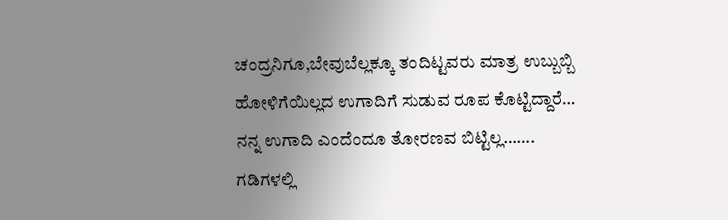ಚಂದ್ರನಿಗೂ,ಬೇವುಬೆಲ್ಲಕ್ಕೂ ತಂದಿಟ್ಟವರು ಮಾತ್ರ ಉಬ್ಬುಬ್ಬಿ ಹೋಳಿಗೆಯಿಲ್ಲದ ಉಗಾದಿಗೆ ಸುಡುವ ರೂಪ ಕೊಟ್ಟಿದ್ದಾರೆ…
ನನ್ನ ಉಗಾದಿ ಎಂದೆಂದೂ ತೋರಣವ ಬಿಟ್ಟಿಲ್ಲ…….
ಗಡಿಗಳಲ್ಲಿ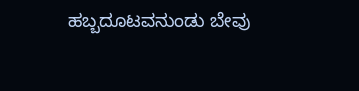ಹಬ್ಬದೂಟವನುಂಡು ಬೇವು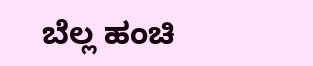ಬೆಲ್ಲ ಹಂಚಿ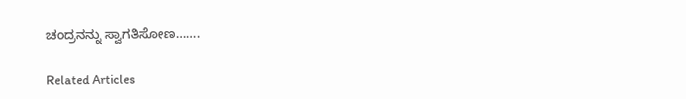ಚಂದ್ರನನ್ನು ಸ್ವಾಗತಿಸೋಣ…….

Related Articles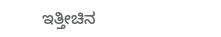ಇತ್ತೀಚಿನ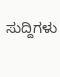ಸುದ್ದಿಗಳು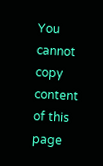You cannot copy content of this page